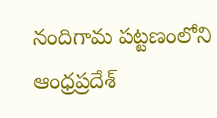నందిగామ పట్టణంలోని ఆంధ్రప్రదేశ్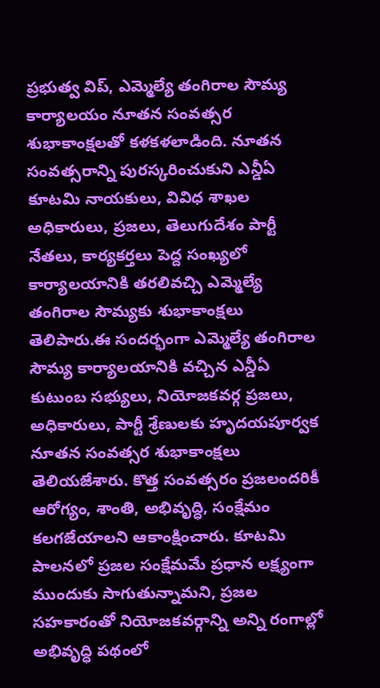ప్రభుత్వ విప్, ఎమ్మెల్యే తంగిరాల సౌమ్య కార్యాలయం నూతన సంవత్సర శుభాకాంక్షలతో కళకళలాడింది. నూతన సంవత్సరాన్ని పురస్కరించుకుని ఎన్డీఏ కూటమి నాయకులు, వివిధ శాఖల అధికారులు, ప్రజలు, తెలుగుదేశం పార్టీ నేతలు, కార్యకర్తలు పెద్ద సంఖ్యలో కార్యాలయానికి తరలివచ్చి ఎమ్మెల్యే తంగిరాల సౌమ్యకు శుభాకాంక్షలు తెలిపారు.ఈ సందర్భంగా ఎమ్మెల్యే తంగిరాల సౌమ్య కార్యాలయానికి వచ్చిన ఎన్డీఏ కుటుంబ సభ్యులు, నియోజకవర్గ ప్రజలు, అధికారులు, పార్టీ శ్రేణులకు హృదయపూర్వక నూతన సంవత్సర శుభాకాంక్షలు తెలియజేశారు. కొత్త సంవత్సరం ప్రజలందరికీ ఆరోగ్యం, శాంతి, అభివృద్ధి, సంక్షేమం కలగజేయాలని ఆకాంక్షించారు. కూటమి పాలనలో ప్రజల సంక్షేమమే ప్రధాన లక్ష్యంగా ముందుకు సాగుతున్నామని, ప్రజల సహకారంతో నియోజకవర్గాన్ని అన్ని రంగాల్లో అభివృద్ధి పథంలో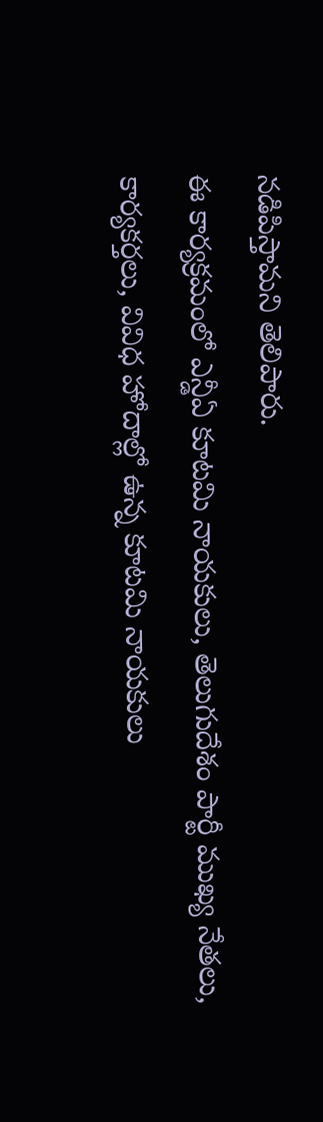నడిపిస్తామని తెలిపారు.
ఈ కార్యక్రమంలో ఎన్డీఏ కూటమి నాయకులు, తెలుగుదేశం పార్టీ ముఖ్య నేతలు, కార్యకర్తలు, వివిధ హోదాల్లో ఉన్న కూటమి నాయకులు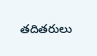తదితరులు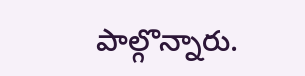పాల్గొన్నారు.